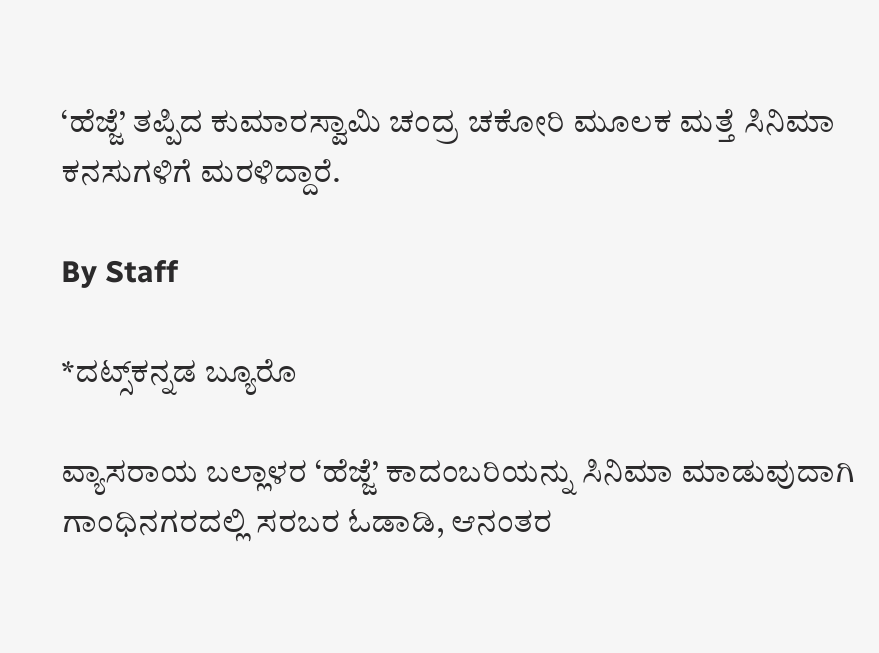‘ಹೆಜ್ಜೆ’ ತಪ್ಪಿದ ಕುಮಾರಸ್ವಾಮಿ ಚಂದ್ರ ಚಕೋರಿ ಮೂಲಕ ಮತ್ತೆ ಸಿನಿಮಾ ಕನಸುಗಳಿಗೆ ಮರಳಿದ್ದಾರೆ.

By Staff

*ದಟ್ಸ್‌ಕನ್ನಡ ಬ್ಯೂರೊ

ವ್ಯಾಸರಾಯ ಬಲ್ಲಾಳರ ‘ಹೆಜ್ಜೆ’ ಕಾದಂಬರಿಯನ್ನು ಸಿನಿಮಾ ಮಾಡುವುದಾಗಿ ಗಾಂಧಿನಗರದಲ್ಲಿ ಸರಬರ ಓಡಾಡಿ, ಆನಂತರ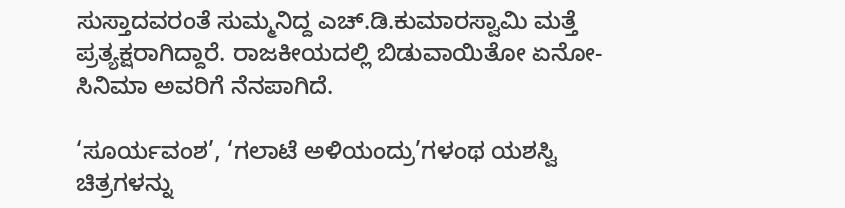ಸುಸ್ತಾದವರಂತೆ ಸುಮ್ಮನಿದ್ದ ಎಚ್‌.ಡಿ.ಕುಮಾರಸ್ವಾಮಿ ಮತ್ತೆ ಪ್ರತ್ಯಕ್ಷರಾಗಿದ್ದಾರೆ. ರಾಜಕೀಯದಲ್ಲಿ ಬಿಡುವಾಯಿತೋ ಏನೋ- ಸಿನಿಮಾ ಅವರಿಗೆ ನೆನಪಾಗಿದೆ.

‘ಸೂರ್ಯವಂಶ’, ‘ಗಲಾಟೆ ಅಳಿಯಂದ್ರು’ಗಳಂಥ ಯಶಸ್ವಿ ಚಿತ್ರಗಳನ್ನು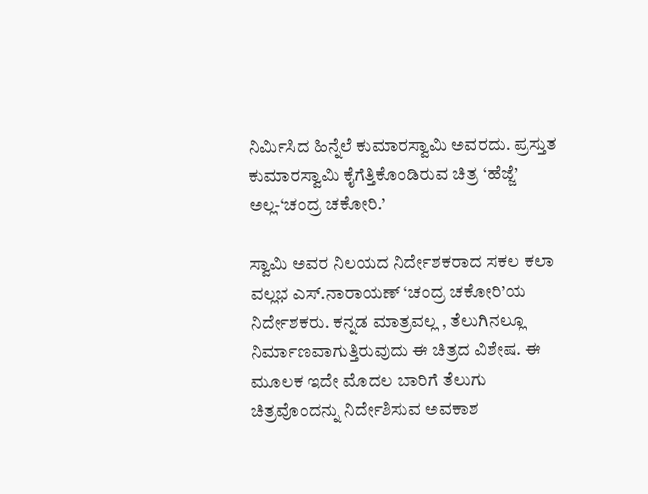ನಿರ್ಮಿಸಿದ ಹಿನ್ನೆಲೆ ಕುಮಾರಸ್ವಾಮಿ ಅವರದು. ಪ್ರಸ್ತುತ ಕುಮಾರಸ್ವಾಮಿ ಕೈಗೆತ್ತಿಕೊಂಡಿರುವ ಚಿತ್ರ ‘ಹೆಜ್ಜೆ’ ಅಲ್ಲ-‘ಚಂದ್ರ ಚಕೋರಿ.’

ಸ್ವಾಮಿ ಅವರ ನಿಲಯದ ನಿರ್ದೇಶಕರಾದ ಸಕಲ ಕಲಾ ವಲ್ಲಭ ಎಸ್‌.ನಾರಾಯಣ್‌ ‘ಚಂದ್ರ ಚಕೋರಿ’ಯ ನಿರ್ದೇಶಕರು. ಕನ್ನಡ ಮಾತ್ರವಲ್ಲ , ತೆಲುಗಿನಲ್ಲೂ ನಿರ್ಮಾಣವಾಗುತ್ತಿರುವುದು ಈ ಚಿತ್ರದ ವಿಶೇಷ. ಈ ಮೂಲಕ ಇದೇ ಮೊದಲ ಬಾರಿಗೆ ತೆಲುಗು ಚಿತ್ರವೊಂದನ್ನು ನಿರ್ದೇಶಿಸುವ ಅವಕಾಶ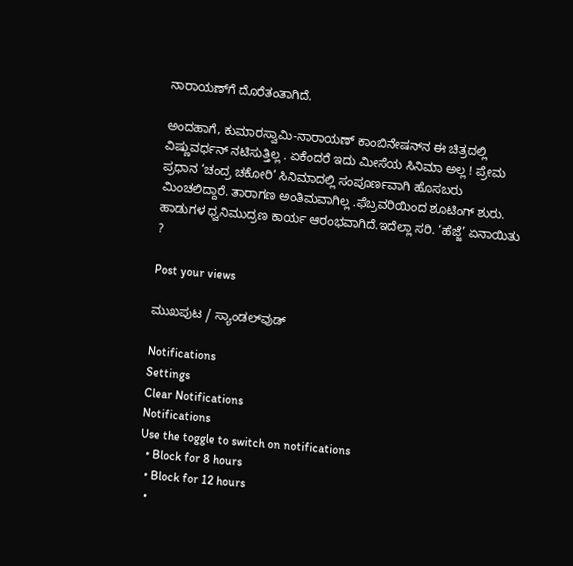ನಾರಾಯಣ್‌ಗೆ ದೊರೆತಂತಾಗಿದೆ.

ಅಂದಹಾಗೆ, ಕುಮಾರಸ್ವಾಮಿ-ನಾರಾಯಣ್‌ ಕಾಂಬಿನೇಷನ್‌ನ ಈ ಚಿತ್ರದಲ್ಲಿ ವಿಷ್ಣುವರ್ಧನ್‌ ನಟಿಸುತ್ತಿಲ್ಲ . ಏಕೆಂದರೆ ಇದು ಮೀಸೆಯ ಸಿನಿಮಾ ಅಲ್ಲ ! ಪ್ರೇಮ ಪ್ರಧಾನ ‘ಚಂದ್ರ ಚಕೋರಿ’ ಸಿನಿಮಾದಲ್ಲಿ ಸಂಪೂರ್ಣವಾಗಿ ಹೊಸಬರು ಮಿಂಚಲಿದ್ದಾರೆ. ತಾರಾಗಣ ಅಂತಿಮವಾಗಿಲ್ಲ .ಫೆಬ್ರವರಿಯಿಂದ ಶೂಟಿಂಗ್‌ ಶುರು. ಹಾಡುಗಳ ಧ್ವನಿಮುದ್ರಣ ಕಾರ್ಯ ಆರಂಭವಾಗಿದೆ.ಇದೆಲ್ಲಾ ಸರಿ. ‘ಹೆಜ್ಜೆ’ ಏನಾಯಿತು ?

Post your views

ಮುಖಪುಟ / ಸ್ಯಾಂಡಲ್‌ವುಡ್‌

Notifications
Settings
Clear Notifications
Notifications
Use the toggle to switch on notifications
  • Block for 8 hours
  • Block for 12 hours
  •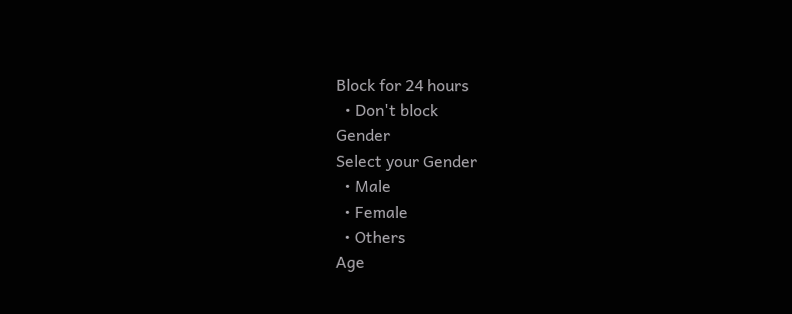Block for 24 hours
  • Don't block
Gender
Select your Gender
  • Male
  • Female
  • Others
Age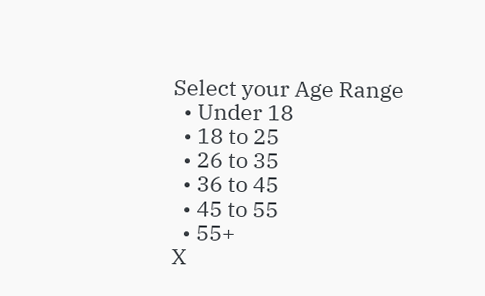Select your Age Range
  • Under 18
  • 18 to 25
  • 26 to 35
  • 36 to 45
  • 45 to 55
  • 55+
X